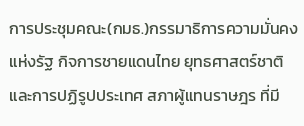การประชุมคณะ(กมธ.)กรรมาธิการความมั่นคงแห่งรัฐ กิจการชายแดนไทย ยุทธศาสตร์ชาติและการปฏิรูปประเทศ สภาผู้แทนราษฎร ที่มี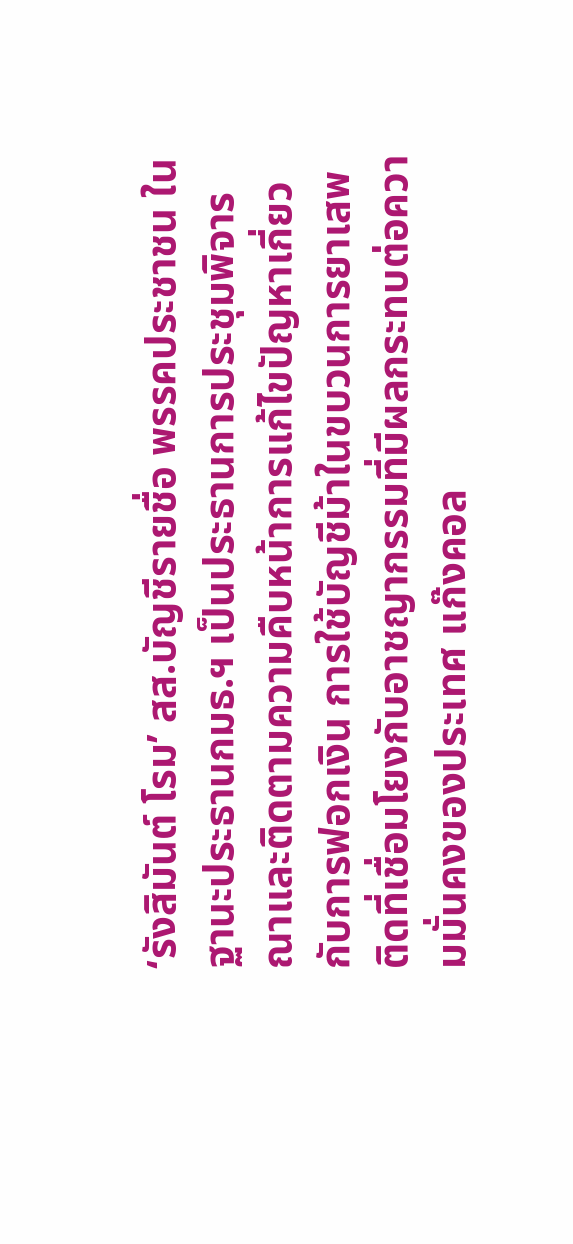‘รังสิมันต์ โรม’ สส.บัญชีรายชื่อ พรรคประชาชน ในฐานะประธานกมธ.ฯ เป็นประธานการประชุมพิจารณาและติดตามความคืบหน้าการแก้ไขปัญหาเกี่ยวกับการฟอกเงิน การใช้บัญชีม้าในขบวนการยาเสพติดที่เชื่อมโยงกับอาชญากรรมที่มีผลกระทบต่อความมั่นคงของประเทศ แก๊งคอล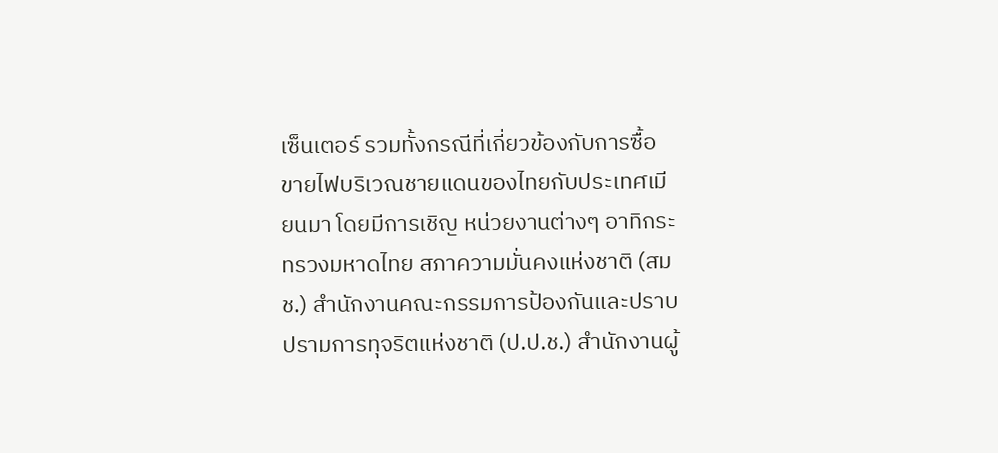เซ็นเตอร์ รวมทั้งกรณีที่เกี่ยวข้องกับการซื้อขายไฟบริเวณชายแดนของไทยกับประเทศเมียนมา โดยมีการเชิญ หน่วยงานต่างๆ อาทิกระทรวงมหาดไทย สภาความมั่นคงแห่งชาติ (สมช.) สำนักงานคณะกรรมการป้องกันและปราบปรามการทุจริตแห่งชาติ (ป.ป.ช.) สำนักงานผู้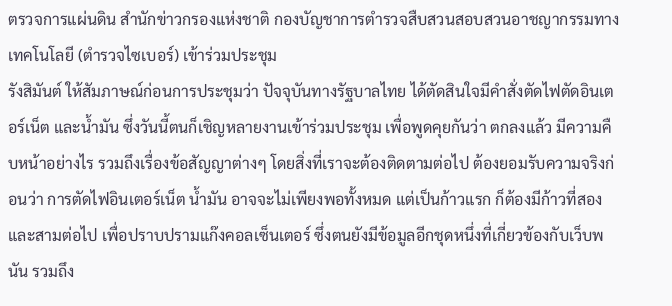ตรวจการแผ่นดิน สำนักข่าวกรองแห่งชาติ กองบัญชาการตำรวจสืบสวนสอบสวนอาชญากรรมทางเทคโนโลยี (ตำรวจไซเบอร์) เข้าร่วมประชุม
รังสิมันต์ ให้สัมภาษณ์ก่อนการประชุมว่า ปัจจุบันทางรัฐบาลไทย ได้ตัดสินใจมีคำสั่งตัดไฟตัดอินเตอร์เน็ต และน้ำมัน ซึ่งวันนี้ตนก็เชิญหลายงานเข้าร่วมประชุม เพื่อพูดคุยกันว่า ตกลงแล้ว มีความคืบหน้าอย่างไร รวมถึงเรื่องข้อสัญญาต่างๆ โดยสิ่งที่เราจะต้องติดตามต่อไป ต้องยอมรับความจริงก่อนว่า การตัดไฟอินเตอร์เน็ต น้ำมัน อาจจะไม่เพียงพอทั้งหมด แต่เป็นก้าวแรก ก็ต้องมีก้าวที่สองและสามต่อไป เพื่อปราบปรามแก๊งคอลเซ็นเตอร์ ซึ่งตนยังมีข้อมูลอีกชุดหนึ่งที่เกี่ยวข้องกับเว็บพนัน รวมถึง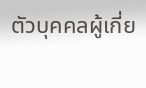ตัวบุคคลผู้เกี่ย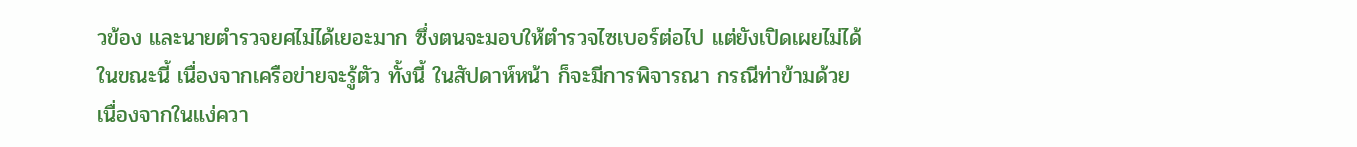วข้อง และนายตำรวจยศไม่ได้เยอะมาก ซึ่งตนจะมอบให้ตำรวจไซเบอร์ต่อไป แต่ยังเปิดเผยไม่ได้ในขณะนี้ เนื่องจากเครือข่ายจะรู้ตัว ทั้งนี้ ในสัปดาห์หน้า ก็จะมีการพิจารณา กรณีท่าข้ามด้วย เนื่องจากในแง่ควา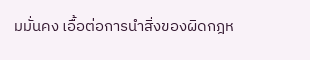มมั่นคง เอื้อต่อการนำสิ่งของผิดกฎห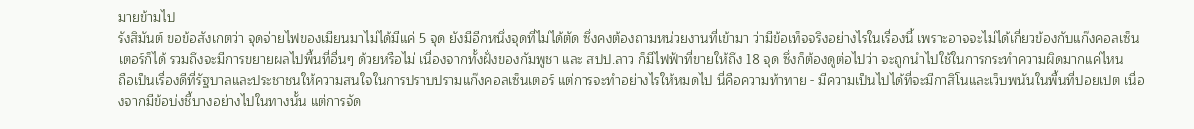มายข้ามไป
รังสิมันต์ ขอข้อสังเกตว่า จุดจ่ายไฟของเมียนมาไม่ได้มีแค่ 5 จุด ยังมีอีกหนึ่งจุดที่ไม่ได้ตัด ซึ่งคงต้องถามหน่วยงานที่เข้ามา ว่ามีข้อเท็จจริงอย่างไรในเรื่องนี้ เพราะอาจจะไม่ได้เกี่ยวข้องกับแก๊งคอลเซ็นเตอร์ก็ได้ รวมถึงจะมีการขยายผลไปพื้นที่อื่นๆ ด้วยหรือไม่ เนื่องจากทั้งฝั่งของกัมพูชา และ สปป.ลาว ก็มีไฟฟ้าที่ขายให้ถึง 18 จุด ซึ่งก็ต้องดูต่อไปว่า จะถูกนำไปใช้ในการกระทำความผิดมากแค่ไหน
ถือเป็นเรื่องดีที่รัฐบาลและประชาชนให้ความสนใจในการปราบปรามแก๊งคอลเซ็นเตอร์ แต่การจะทำอย่างไรให้หมดไป นี่คือความท้าทาย - มีความเป็นไปได้ที่จะมีกาสิโนและเว็บพนันในพื้นที่ปอยเปต เนื่องจากมีข้อบ่งชี้บางอย่างไปในทางนั้น แต่การจัด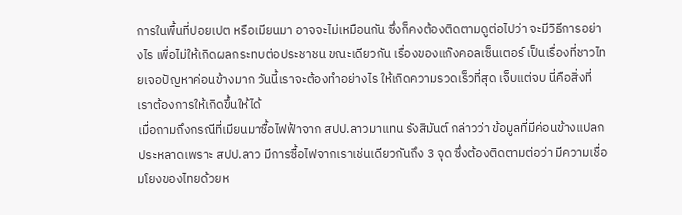การในพื้นที่ปอยเปต หรือเมียนมา อาจจะไม่เหมือนกัน ซึ่งก็คงต้องติดตามดูต่อไปว่า จะมีวิธีการอย่างไร เพื่อไม่ให้เกิดผลกระทบต่อประชาชน ขณะเดียวกัน เรื่องของแก๊งคอลเซ็นเตอร์ เป็นเรื่องที่ชาวไทยเจอปัญหาค่อนข้างมาก วันนี้เราจะต้องทำอย่างไร ให้เกิดความรวดเร็วที่สุด เจ็บแต่จบ นี่คือสิ่งที่เราต้องการให้เกิดขึ้นให้ได้
เมื่อถามถึงกรณีที่เมียนมาซื้อไฟฟ้าจาก สปป.ลาวมาแทน รังสิมันต์ กล่าวว่า ข้อมูลที่มีค่อนข้างแปลกประหลาดเพราะ สปป.ลาว มีการซื้อไฟจากเราเช่นเดียวกันถึง 3 จุด ซึ่งต้องติดตามต่อว่า มีความเชื่อมโยงของไทยด้วยห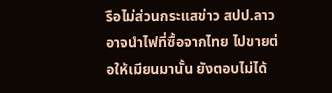รือไม่ส่วนกระแสข่าว สปป.ลาว อาจนำไฟที่ซื้อจากไทย ไปขายต่อให้เมียนมานั้น ยังตอบไม่ได้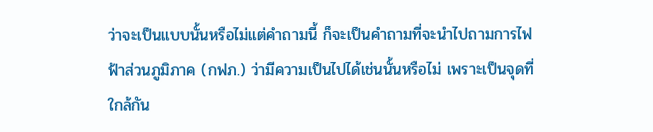ว่าจะเป็นแบบนั้นหรือไม่แต่คำถามนี้ ก็จะเป็นคำถามที่จะนำไปถามการไฟฟ้าส่วนภูมิภาค (กฟภ.) ว่ามีความเป็นไปได้เช่นนั้นหรือไม่ เพราะเป็นจุดที่ใกล้กัน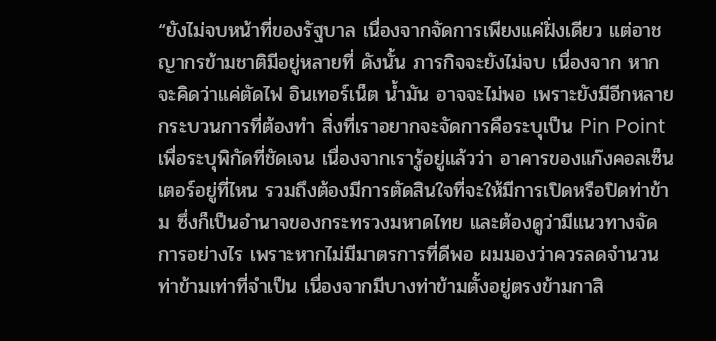“ยังไม่จบหน้าที่ของรัฐบาล เนื่องจากจัดการเพียงแค่ฝั่งเดียว แต่อาชญากรข้ามชาติมีอยู่หลายที่ ดังนั้น ภารกิจจะยังไม่จบ เนื่องจาก หากจะคิดว่าแค่ตัดไฟ อินเทอร์เน็ต น้ำมัน อาจจะไม่พอ เพราะยังมีอีกหลายกระบวนการที่ต้องทำ สิ่งที่เราอยากจะจัดการคือระบุเป็น Pin Point เพื่อระบุพิกัดที่ชัดเจน เนื่องจากเรารู้อยู่แล้วว่า อาคารของแก๊งคอลเซ็นเตอร์อยู่ที่ไหน รวมถึงต้องมีการตัดสินใจที่จะให้มีการเปิดหรือปิดท่าข้าม ซึ่งก็เป็นอำนาจของกระทรวงมหาดไทย และต้องดูว่ามีแนวทางจัดการอย่างไร เพราะหากไม่มีมาตรการที่ดีพอ ผมมองว่าควรลดจำนวนท่าข้ามเท่าที่จำเป็น เนื่องจากมีบางท่าข้ามตั้งอยู่ตรงข้ามกาสิ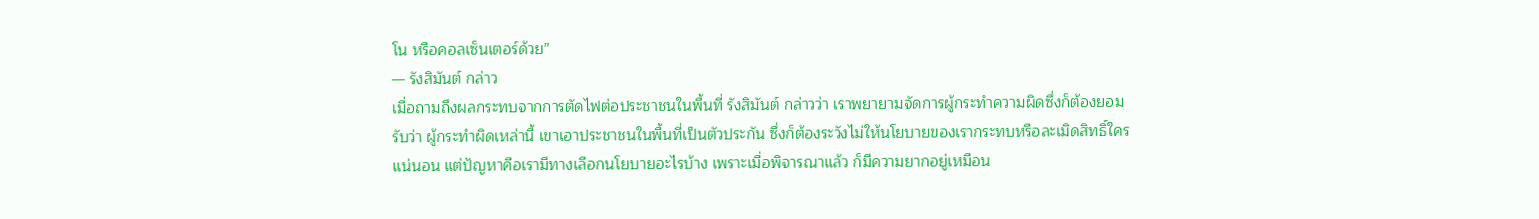โน หรือคอลเซ็นเตอร์ด้วย”
— รังสิมันต์ กล่าว
เมื่อถามถึงผลกระทบจากการตัดไฟต่อประชาชนในพื้นที่ รังสิมันต์ กล่าวว่า เราพยายามจัดการผู้กระทำความผิดซึ่งก็ต้องยอมรับว่า ผู้กระทำผิดเหล่านี้ เขาเอาประชาชนในพื้นที่เป็นตัวประกัน ซึ่งก็ต้องระวังไม่ให้นโยบายของเรากระทบหรือละเมิดสิทธิ์ใครแน่นอน แต่ปัญหาคือเรามีทางเลือกนโยบายอะไรบ้าง เพราะเมื่อพิจารณาแล้ว ก็มีความยากอยู่เหมือน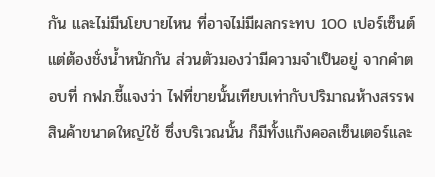กัน และไม่มีนโยบายไหน ที่อาจไม่มีผลกระทบ 100 เปอร์เซ็นต์ แต่ต้องชั่งน้ำหนักกัน ส่วนตัวมองว่ามีความจำเป็นอยู่ จากคำตอบที่ กฟภ.ชี้แจงว่า ไฟที่ขายนั้นเทียบเท่ากับปริมาณห้างสรรพสินค้าขนาดใหญ่ใช้ ซึ่งบริเวณนั้น ก็มีทั้งแก๊งคอลเซ็นเตอร์และ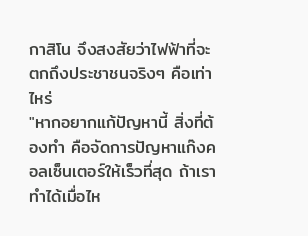กาสิโน จึงสงสัยว่าไฟฟ้าที่จะตกถึงประชาชนจริงๆ คือเท่าไหร่
"หากอยากแก้ปัญหานี้ สิ่งที่ต้องทำ คือจัดการปัญหาแก๊งคอลเซ็นเตอร์ให้เร็วที่สุด ถ้าเราทำได้เมื่อไห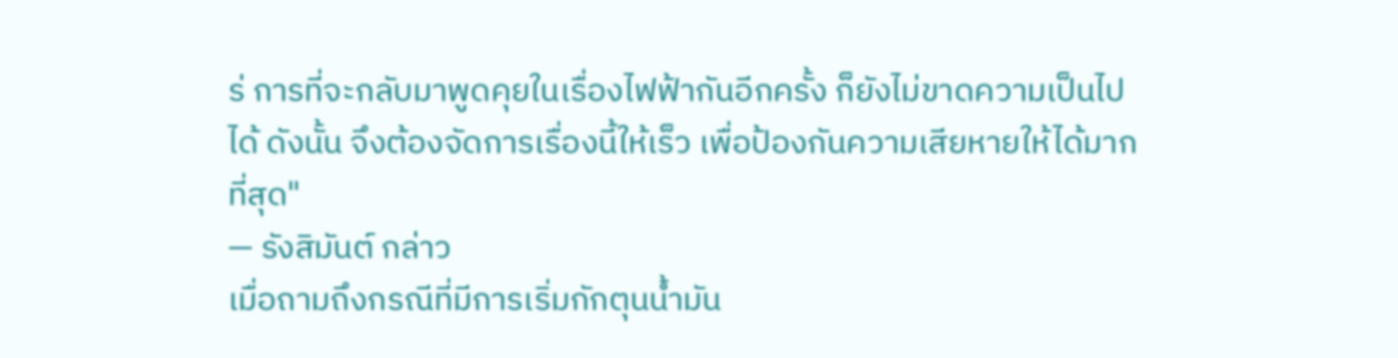ร่ การที่จะกลับมาพูดคุยในเรื่องไฟฟ้ากันอีกครั้ง ก็ยังไม่ขาดความเป็นไปได้ ดังนั้น จึงต้องจัดการเรื่องนี้ให้เร็ว เพื่อป้องกันความเสียหายให้ได้มากที่สุด"
— รังสิมันต์ กล่าว
เมื่อถามถึงกรณีที่มีการเริ่มกักตุนน้ำมัน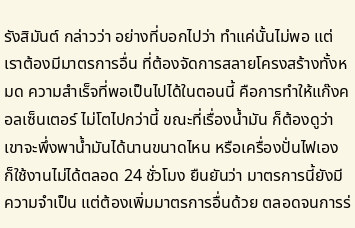รังสิมันต์ กล่าวว่า อย่างที่บอกไปว่า ทำแค่นั้นไม่พอ แต่เราต้องมีมาตรการอื่น ที่ต้องจัดการสลายโครงสร้างทั้งหมด ความสำเร็จที่พอเป็นไปได้ในตอนนี้ คือการทำให้แก๊งคอลเซ็นเตอร์ ไม่โตไปกว่านี้ ขณะที่เรื่องน้ำมัน ก็ต้องดูว่าเขาจะพึ่งพาน้ำมันได้นานขนาดไหน หรือเครื่องปั่นไฟเอง ก็ใช้งานไม่ได้ตลอด 24 ชั่วโมง ยืนยันว่า มาตรการนี้ยังมีความจำเป็น แต่ต้องเพิ่มมาตรการอื่นด้วย ตลอดจนการร่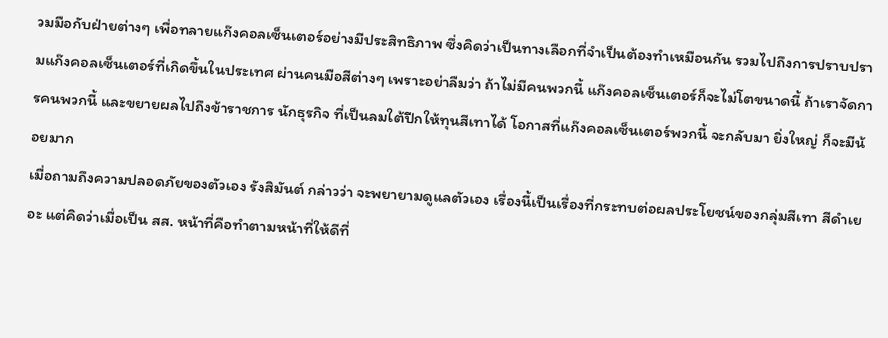วมมือกับฝ่ายต่างๆ เพื่อทลายแก๊งคอลเซ็นเตอร์อย่างมีประสิทธิภาพ ซึ่งคิดว่าเป็นทางเลือกที่จำเป็นต้องทำเหมือนกัน รวมไปถึงการปราบปรามแก๊งคอลเซ็นเตอร์ที่เกิดขึ้นในประเทศ ผ่านคนมือสีต่างๆ เพราะอย่าลืมว่า ถ้าไม่มีคนพวกนี้ แก๊งคอลเซ็นเตอร์ก็จะไม่โตขนาดนี้ ถ้าเราจัดการคนพวกนี้ และขยายผลไปถึงข้าราชการ นักธุรกิจ ที่เป็นลมใต้ปีกให้ทุนสีเทาได้ โอกาสที่แก๊งคอลเซ็นเตอร์พวกนี้ จะกลับมา ยิ่งใหญ่ ก็จะมีน้อยมาก
เมื่อถามถึงความปลอดภัยของตัวเอง รังสิมันต์ กล่าวว่า จะพยายามดูแลตัวเอง เรื่องนี้เป็นเรื่องที่กระทบต่อผลประโยชน์ของกลุ่มสีเทา สีดำเยอะ แต่คิดว่าเมื่อเป็น สส. หน้าที่คือทำตามหน้าที่ให้ดีที่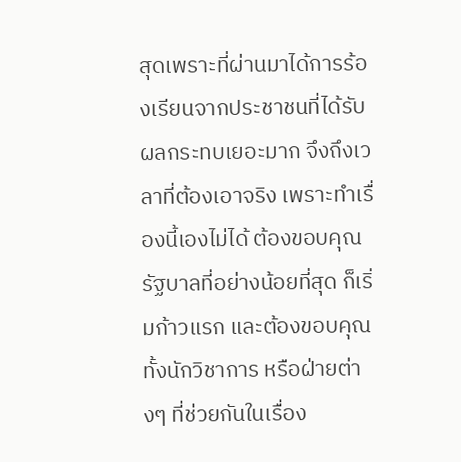สุดเพราะที่ผ่านมาได้การร้องเรียนจากประชาชนที่ได้รับผลกระทบเยอะมาก จึงถึงเวลาที่ต้องเอาจริง เพราะทำเรื่องนี้เองไม่ได้ ต้องขอบคุณรัฐบาลที่อย่างน้อยที่สุด ก็เริ่มก้าวแรก และต้องขอบคุณ ทั้งนักวิชาการ หรือฝ่ายต่างๆ ที่ช่วยกันในเรื่อง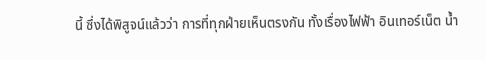นี้ ซึ่งได้พิสูจน์แล้วว่า การที่ทุกฝ่ายเห็นตรงกัน ทั้งเรื่องไฟฟ้า อินเทอร์เน็ต น้ำ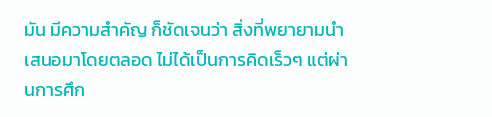มัน มีความสำคัญ ก็ชัดเจนว่า สิ่งที่พยายามนำเสนอมาโดยตลอด ไม่ได้เป็นการคิดเร็วๆ แต่ผ่านการศึก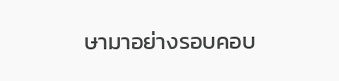ษามาอย่างรอบคอบ